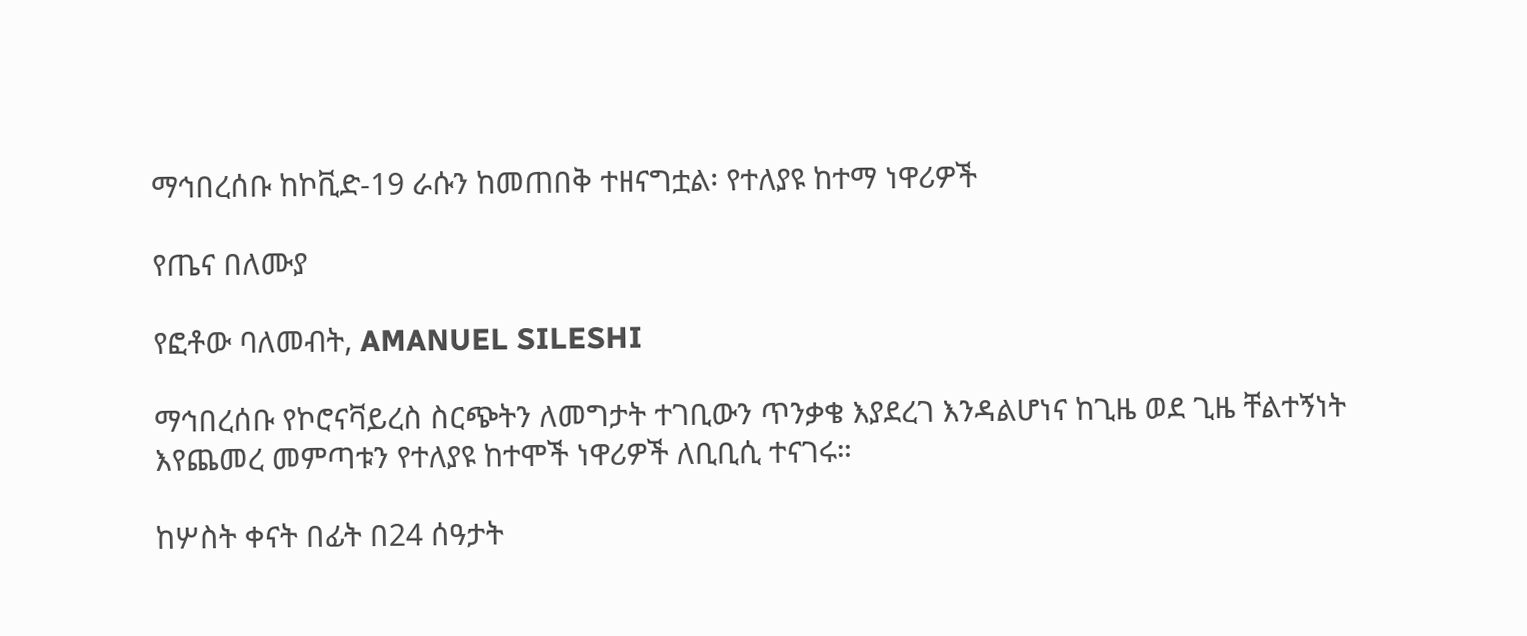ማኅበረሰቡ ከኮቪድ-19 ራሱን ከመጠበቅ ተዘናግቷል፡ የተለያዩ ከተማ ነዋሪዎች

የጤና በለሙያ

የፎቶው ባለመብት, AMANUEL SILESHI

ማኅበረሰቡ የኮሮናቫይረስ ስርጭትን ለመግታት ተገቢውን ጥንቃቄ እያደረገ እንዳልሆነና ከጊዜ ወደ ጊዜ ቸልተኝነት እየጨመረ መምጣቱን የተለያዩ ከተሞች ነዋሪዎች ለቢቢሲ ተናገሩ።

ከሦስት ቀናት በፊት በ24 ሰዓታት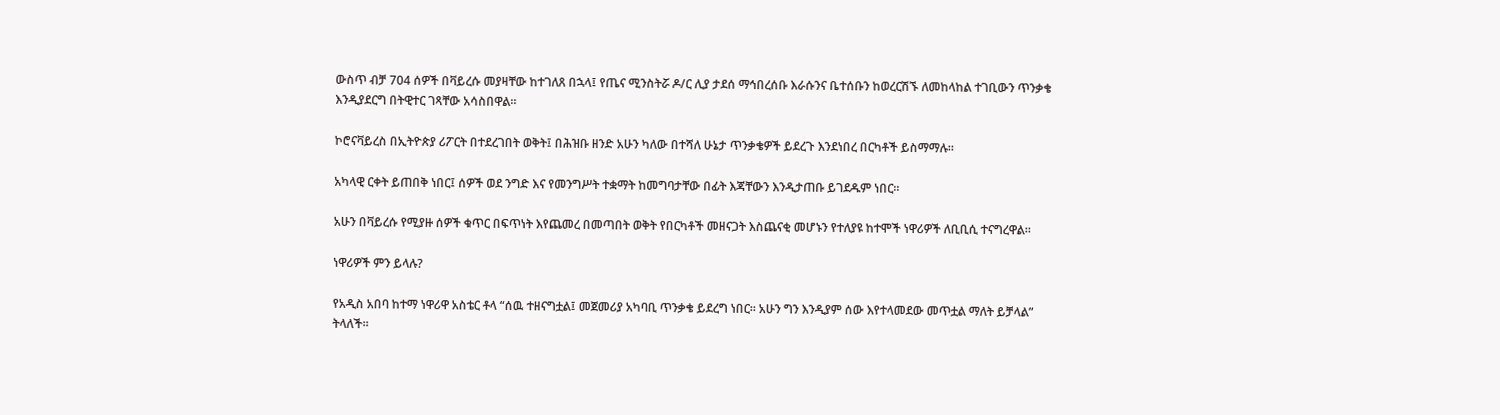ውስጥ ብቻ 704 ሰዎች በቫይረሱ መያዛቸው ከተገለጸ በኋላ፤ የጤና ሚንስትሯ ዶ/ር ሊያ ታደሰ ማኅበረሰቡ እራሱንና ቤተሰቡን ከወረርሽኙ ለመከላከል ተገቢውን ጥንቃቄ እንዲያደርግ በትዊተር ገጻቸው አሳስበዋል።

ኮሮናቫይረስ በኢትዮጵያ ሪፖርት በተደረገበት ወቅት፤ በሕዝቡ ዘንድ አሁን ካለው በተሻለ ሁኔታ ጥንቃቄዎች ይደረጉ እንደነበረ በርካቶች ይስማማሉ።

አካላዊ ርቀት ይጠበቅ ነበር፤ ሰዎች ወደ ንግድ እና የመንግሥት ተቋማት ከመግባታቸው በፊት እጃቸውን እንዲታጠቡ ይገደዱም ነበር።

አሁን በቫይረሱ የሚያዙ ሰዎች ቁጥር በፍጥነት እየጨመረ በመጣበት ወቅት የበርካቶች መዘናጋት እስጨናቂ መሆኑን የተለያዩ ከተሞች ነዋሪዎች ለቢቢሲ ተናግረዋል።

ነዋሪዎች ምን ይላሉ?

የአዲስ አበባ ከተማ ነዋሪዋ አስቴር ቶላ “ሰዉ ተዘናግቷል፤ መጀመሪያ አካባቢ ጥንቃቄ ይደረግ ነበር። አሁን ግን እንዲያም ሰው እየተላመደው መጥቷል ማለት ይቻላል” ትላለች።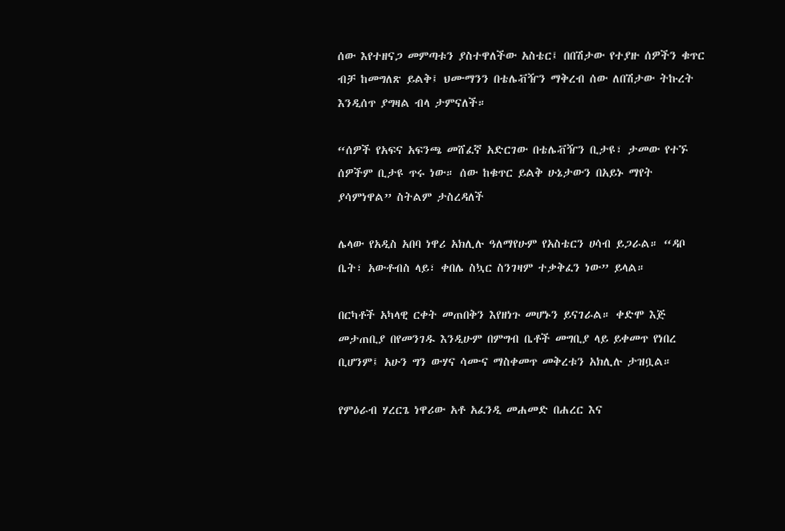ሰው እየተዘናጋ መምጣቱን ያስተዋለችው አስቴር፤ በበሽታው የተያዙ ሰዎችን ቁጥር ብቻ ከመግለጽ ይልቅ፤ ህሙማንን በቴሌቭዥን ማቅረብ ሰው ለበሽታው ትኩረት እንዲሰጥ ያግዛል ብላ ታምናለች።

“ሰዎች የአፍና አፍንጫ መሸፈኛ አድርገው በቴሌቭዥን ቢታዩ፣ ታመው የተኙ ሰዎችም ቢታዩ ጥሩ ነው። ሰው ከቁጥር ይልቅ ሁኔታውን በአይኑ ማየት ያሳምነዋል” ስትልም ታስረዳለች

ሌላው የአዲስ አበባ ነዋሪ አክሊሉ ዓለማየሁም የአስቴርን ሀሳብ ይጋራል። “ዳቦ ቤት፣ አውቶብስ ላይ፣ ቀበሌ ስኳር ስንገዛም ተቃቅፈን ነው” ይላል።

በርካቶች አካላዊ ርቀት መጠበቅን እየዘነጉ መሆኑን ይናገራል። ቀድሞ እጅ መታጠቢያ በየመንገዱ እንዲሁም በምግብ ቤቶች መግቢያ ላይ ይቀመጥ የነበረ ቢሆንም፤ አሁን ግን ውሃና ሳሙና ማስቀመጥ መቅረቱን አክሊሉ ታዝቧል።

የምዕራብ ሃረርጌ ነዋሪው አቶ አፈንዲ መሐመድ በሐረር እና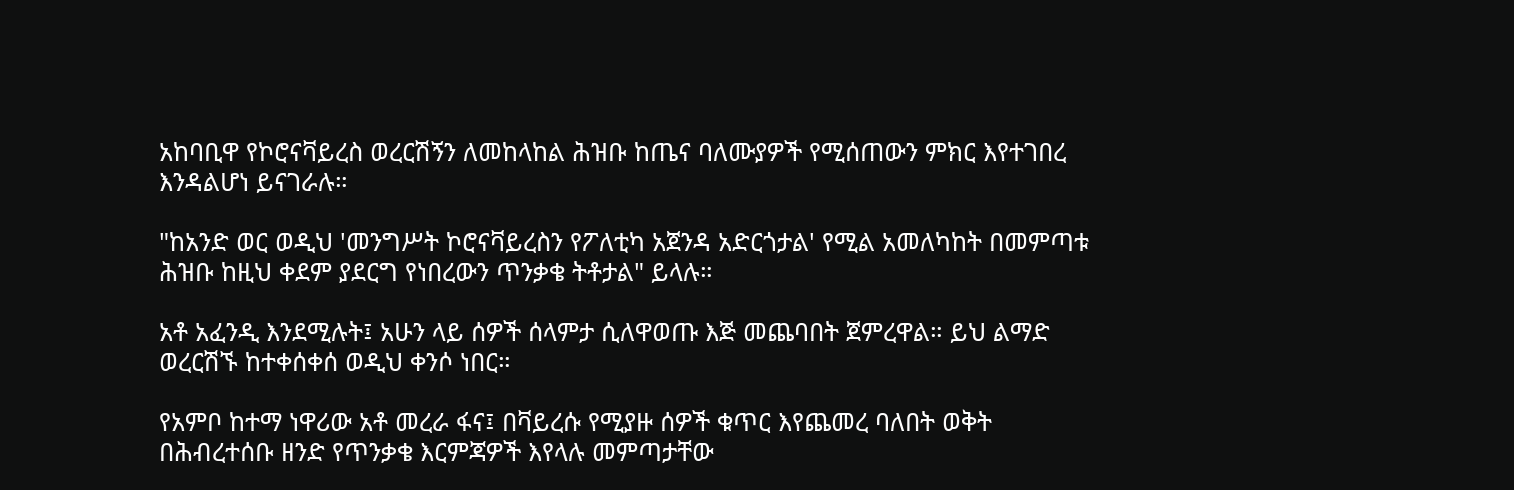አከባቢዋ የኮሮናቫይረስ ወረርሽኝን ለመከላከል ሕዝቡ ከጤና ባለሙያዎች የሚሰጠውን ምክር እየተገበረ እንዳልሆነ ይናገራሉ።

"ከአንድ ወር ወዲህ 'መንግሥት ኮሮናቫይረስን የፖለቲካ አጀንዳ አድርጎታል' የሚል አመለካከት በመምጣቱ ሕዝቡ ከዚህ ቀደም ያደርግ የነበረውን ጥንቃቄ ትቶታል" ይላሉ።

አቶ አፈንዲ እንደሚሉት፤ አሁን ላይ ሰዎች ሰላምታ ሲለዋወጡ እጅ መጨባበት ጀምረዋል። ይህ ልማድ ወረርሽኙ ከተቀሰቀሰ ወዲህ ቀንሶ ነበር።

የአምቦ ከተማ ነዋሪው አቶ መረራ ፋና፤ በቫይረሱ የሚያዙ ሰዎች ቁጥር እየጨመረ ባለበት ወቅት በሕብረተሰቡ ዘንድ የጥንቃቄ እርምጃዎች እየላሉ መምጣታቸው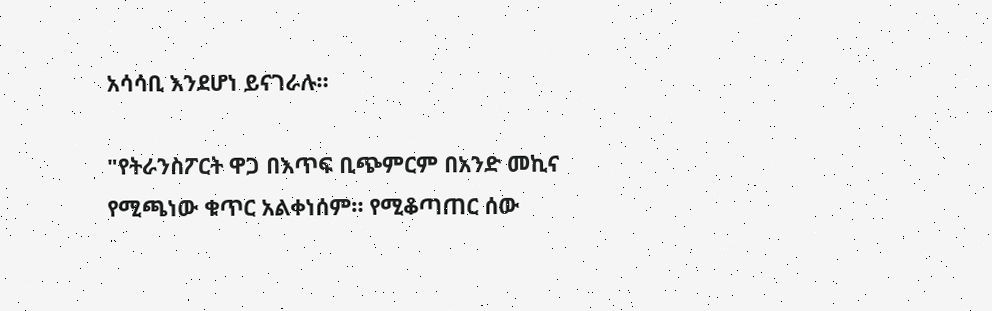አሳሳቢ እንደሆነ ይናገራሉ።

"የትራንስፖርት ዋጋ በእጥፍ ቢጭምርም በአንድ መኪና የሚጫነው ቁጥር አልቀነሰም። የሚቆጣጠር ሰው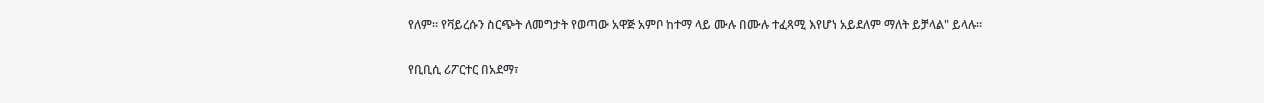የለም። የቫይረሱን ስርጭት ለመግታት የወጣው አዋጅ አምቦ ከተማ ላይ ሙሉ በሙሉ ተፈጻሚ እየሆነ አይደለም ማለት ይቻላል" ይላሉ።

የቢቢሲ ሪፖርተር በአደማ፣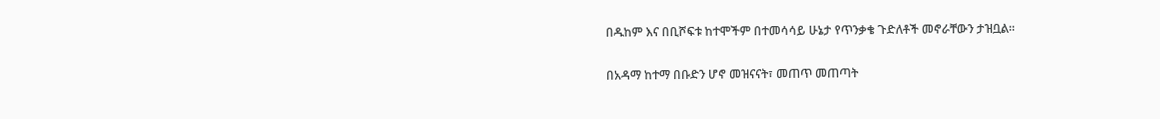በዱከም እና በቢሾፍቱ ከተሞችም በተመሳሳይ ሁኔታ የጥንቃቄ ጉድለቶች መኖራቸውን ታዝቧል።

በአዳማ ከተማ በቡድን ሆኖ መዝናናት፣ መጠጥ መጠጣት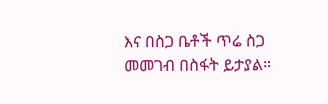እና በስጋ ቤቶች ጥሬ ስጋ መመገብ በስፋት ይታያል።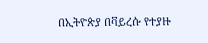በኢትዮጵያ በቫይረሱ የተያዙ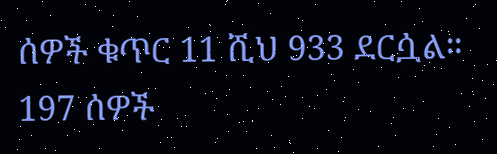ሰዎች ቁጥር 11 ሺህ 933 ደርሷል። 197 ሰዎች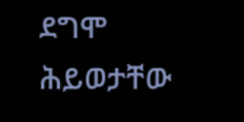ደግሞ ሕይወታቸው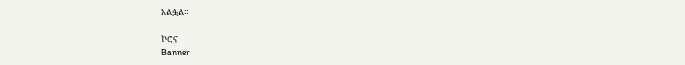አልፏል።

ኮሮና
Banner